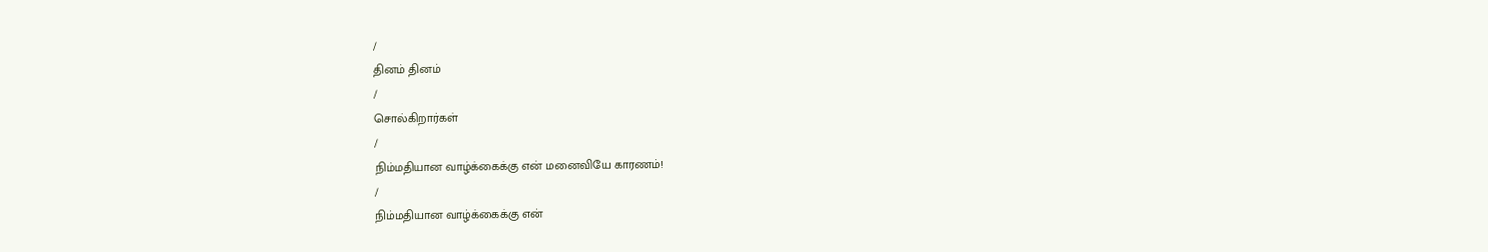/
தினம் தினம்
/
சொல்கிறார்கள்
/
நிம்மதியான வாழ்க்கைக்கு என் மனைவியே காரணம்!
/
நிம்மதியான வாழ்க்கைக்கு என்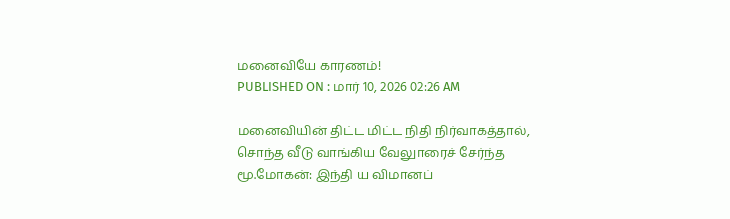மனைவியே காரணம்!
PUBLISHED ON : மார் 10, 2026 02:26 AM

மனைவியின் திட்ட மிட்ட நிதி நிர்வாகத்தால், சொந்த வீடு வாங்கிய வேலுாரைச் சேர்ந்த மூ.மோகன்: இந்தி ய விமானப்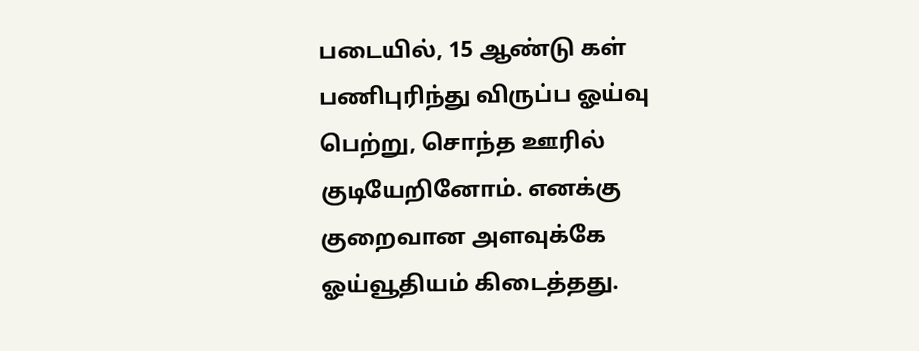படையில், 15 ஆண்டு கள் பணிபுரிந்து விருப்ப ஓய்வு பெற்று, சொந்த ஊரில் குடியேறினோம். எனக்கு குறைவான அளவுக்கே ஓய்வூதியம் கிடைத்தது.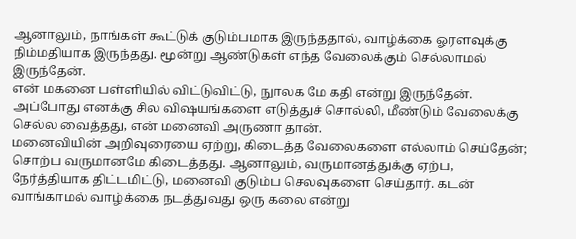ஆனாலும், நாங்கள் கூட்டுக் குடும்பமாக இருந்ததால், வாழ்க்கை ஓரளவுக்கு நிம்மதியாக இருந்தது. மூன்று ஆண்டுகள் எந்த வேலைக்கும் செல்லாமல் இருந்தேன்.
என் மகனை பள்ளியில் விட்டுவிட்டு, நுாலக மே கதி என்று இருந்தேன். அப்போது எனக்கு சில விஷயங்களை எடுத்துச் சொல்லி, மீண்டும் வேலைக்கு செல்ல வைத்தது, என் மனைவி அருணா தான்.
மனைவியின் அறிவுரையை ஏற்று, கிடைத்த வேலைகளை எல்லாம் செய்தேன்; சொற்ப வருமானமே கிடைத்தது. ஆனாலும், வருமானத்துக்கு ஏற்ப, நேர்த்தியாக திட்டமிட்டு, மனைவி குடும்ப செலவுகளை செய்தார். கடன் வாங்காமல் வாழ்க்கை நடத்துவது ஒரு கலை என்று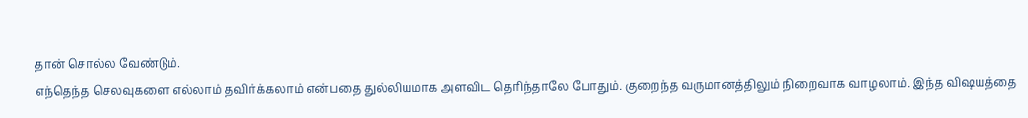தான் சொல்ல வேண்டும்.
எந்தெந்த செலவுகளை எல்லாம் தவிர்க்கலாம் என்பதை துல்லியமாக அளவிட தெரிந்தாலே போதும். குறைந்த வருமானத்திலும் நிறைவாக வாழலாம். இந்த விஷயத்தை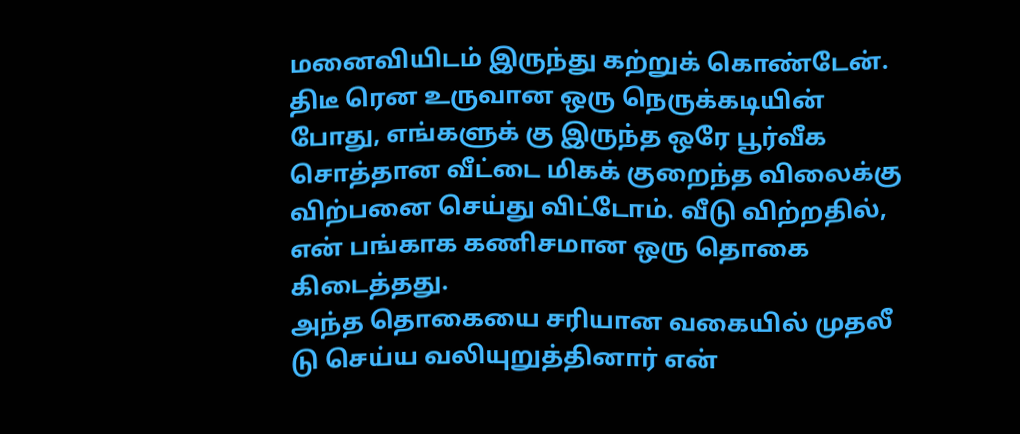மனைவியிடம் இருந்து கற்றுக் கொண்டேன்.
திடீ ரென உருவான ஒரு நெருக்கடியின் போது, எங்களுக் கு இருந்த ஒரே பூர்வீக சொத்தான வீட்டை மிகக் குறைந்த விலைக்கு விற்பனை செய்து விட்டோம். வீடு விற்றதில், என் பங்காக கணிசமான ஒரு தொகை கிடைத்தது.
அந்த தொகையை சரியான வகையில் முதலீ டு செய்ய வலியுறுத்தினார் என்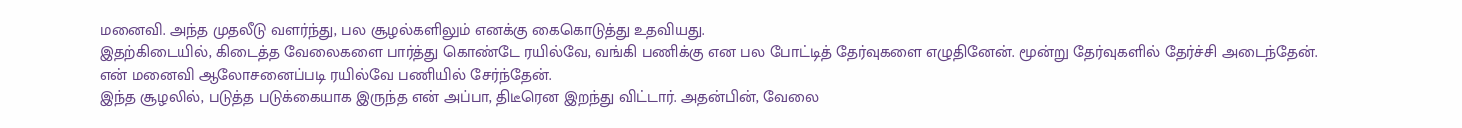மனைவி. அந்த முதலீடு வளர்ந்து, பல சூழல்களிலும் எனக்கு கைகொடுத்து உதவியது.
இதற்கிடையில், கிடைத்த வேலைகளை பார்த்து கொண்டே ரயில்வே, வங்கி பணிக்கு என பல போட்டித் தேர்வுகளை எழுதினேன். மூன்று தேர்வுகளில் தேர்ச்சி அடைந்தேன். என் மனைவி ஆலோசனைப்படி ரயில்வே பணியில் சேர்ந்தேன்.
இந்த சூழலில், படுத்த படுக்கையாக இருந்த என் அப்பா, திடீரென இறந்து விட்டார். அதன்பின், வேலை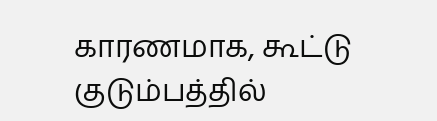காரணமாக, கூட்டு குடும்பத்தில்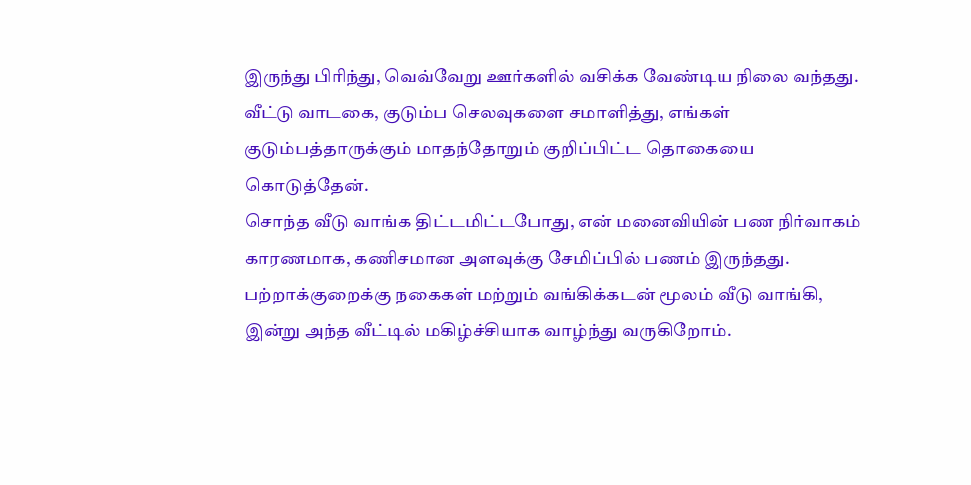இருந்து பிரிந்து, வெவ்வேறு ஊர்களில் வசிக்க வேண்டிய நிலை வந்தது. வீட்டு வாடகை, குடும்ப செலவுகளை சமாளித்து, எங்கள் குடும்பத்தாருக்கும் மாதந்தோறும் குறிப்பிட்ட தொகையை கொடுத்தேன்.
சொந்த வீடு வாங்க திட்டமிட்டபோது, என் மனைவியின் பண நிர்வாகம் காரணமாக, கணிசமான அளவுக்கு சேமிப்பில் பணம் இருந்தது. பற்றாக்குறைக்கு நகைகள் மற்றும் வங்கிக்கடன் மூலம் வீடு வாங்கி, இன்று அந்த வீட்டில் மகிழ்ச்சியாக வாழ்ந்து வருகிறோம்.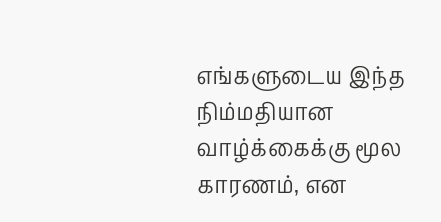எங்களுடைய இந்த நிம்மதியான வாழ்க்கைக்கு மூல காரணம், என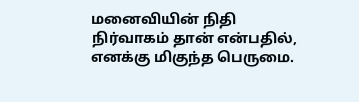மனைவியின் நிதி நிர்வாகம் தான் என்பதில், எனக்கு மிகுந்த பெருமை.